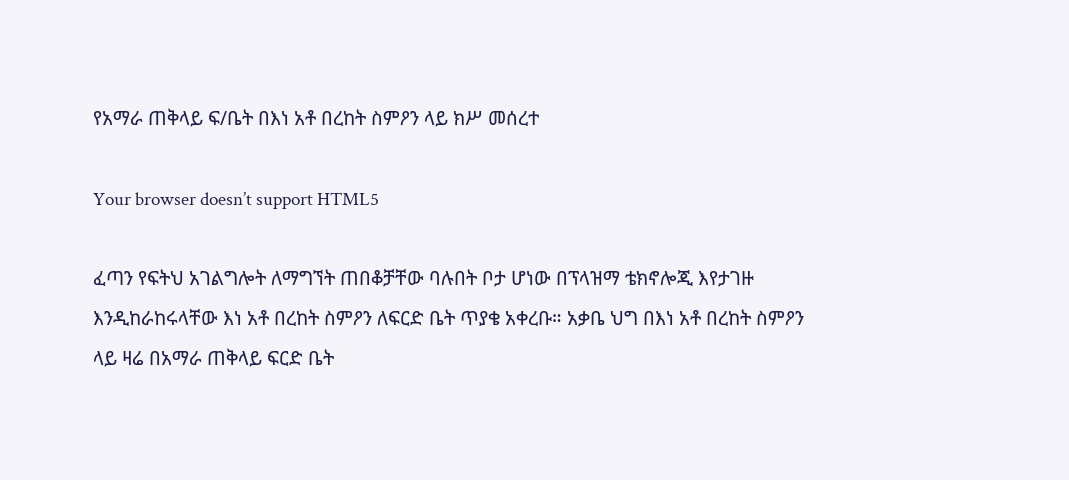የአማራ ጠቅላይ ፍ/ቤት በእነ አቶ በረከት ስምዖን ላይ ክሥ መሰረተ

Your browser doesn’t support HTML5

ፈጣን የፍትህ አገልግሎት ለማግኘት ጠበቆቻቸው ባሉበት ቦታ ሆነው በፕላዝማ ቴክኖሎጂ እየታገዙ እንዲከራከሩላቸው እነ አቶ በረከት ስምዖን ለፍርድ ቤት ጥያቄ አቀረቡ። አቃቤ ህግ በእነ አቶ በረከት ስምዖን ላይ ዛሬ በአማራ ጠቅላይ ፍርድ ቤት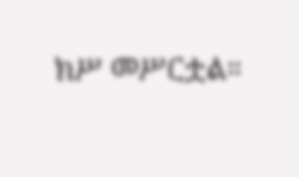ክሥ መሥርቷል።